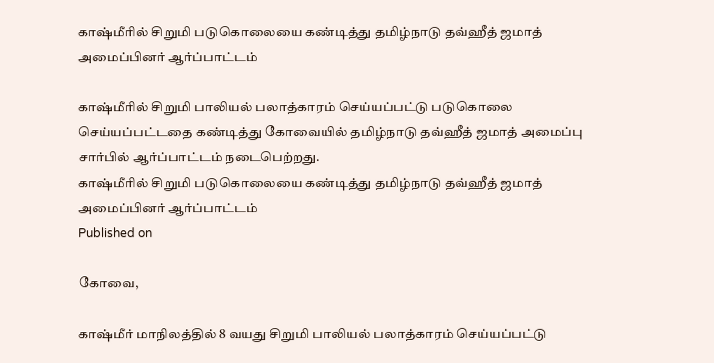காஷ்மீரில் சிறுமி படுகொலையை கண்டித்து தமிழ்நாடு தவ்ஹீத் ஜமாத் அமைப்பினர் ஆர்ப்பாட்டம்

காஷ்மீரில் சிறுமி பாலியல் பலாத்காரம் செய்யப்பட்டு படுகொலை செய்யப்பட்டதை கண்டித்து கோவையில் தமிழ்நாடு தவ்ஹீத் ஜமாத் அமைப்பு சார்பில் ஆர்ப்பாட்டம் நடைபெற்றது.
காஷ்மீரில் சிறுமி படுகொலையை கண்டித்து தமிழ்நாடு தவ்ஹீத் ஜமாத் அமைப்பினர் ஆர்ப்பாட்டம்
Published on

கோவை,

காஷ்மீர் மாநிலத்தில் 8 வயது சிறுமி பாலியல் பலாத்காரம் செய்யப்பட்டு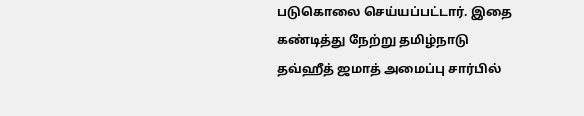படுகொலை செய்யப்பட்டார். இதை கண்டித்து நேற்று தமிழ்நாடு தவ்ஹீத் ஜமாத் அமைப்பு சார்பில்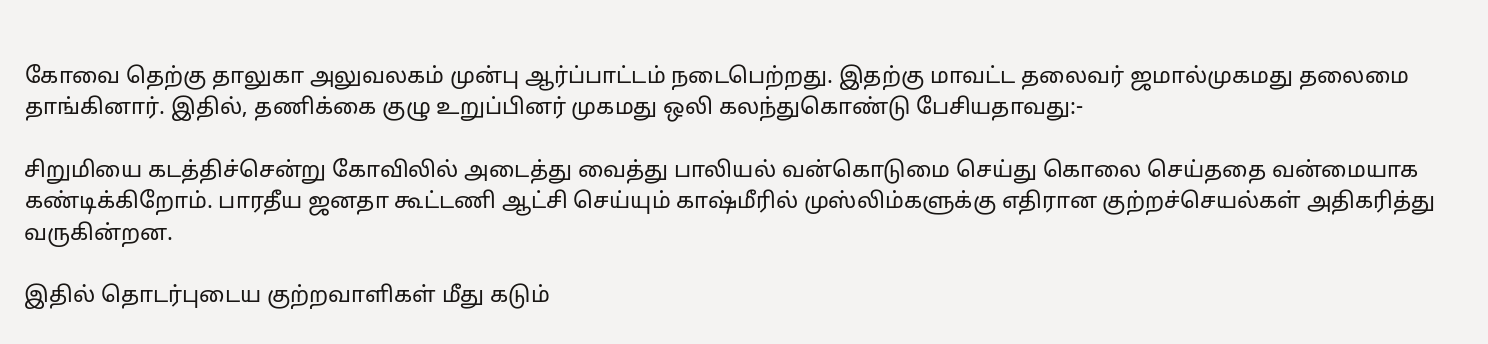கோவை தெற்கு தாலுகா அலுவலகம் முன்பு ஆர்ப்பாட்டம் நடைபெற்றது. இதற்கு மாவட்ட தலைவர் ஜமால்முகமது தலைமை தாங்கினார். இதில், தணிக்கை குழு உறுப்பினர் முகமது ஒலி கலந்துகொண்டு பேசியதாவது:-

சிறுமியை கடத்திச்சென்று கோவிலில் அடைத்து வைத்து பாலியல் வன்கொடுமை செய்து கொலை செய்ததை வன்மையாக கண்டிக்கிறோம். பாரதீய ஜனதா கூட்டணி ஆட்சி செய்யும் காஷ்மீரில் முஸ்லிம்களுக்கு எதிரான குற்றச்செயல்கள் அதிகரித்து வருகின்றன.

இதில் தொடர்புடைய குற்றவாளிகள் மீது கடும்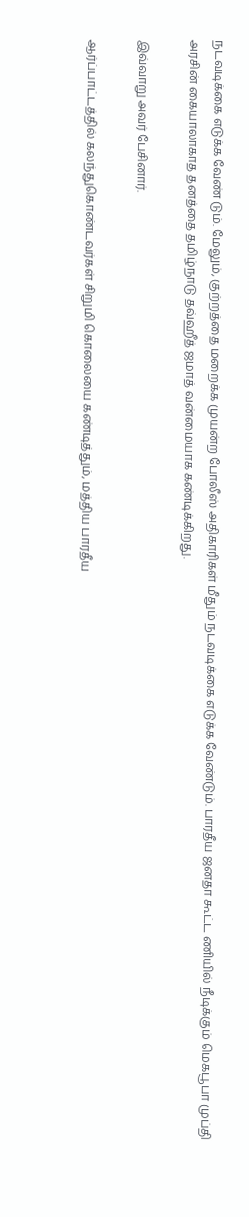நடவடிக்கை எடுக்க வேண் டும். மேலும், குற்றத்தை மறைக்க முயன்ற போலீஸ் அதிகாரிகள் மீதும் நடவடிக்கை எடுக்க வேண்டும். பாரதீய ஜனதா கூட்ட ணியில் நீடிக்கும் மெகபூபா முப்தி அரசின் கையாலாகாத தனத்தை தமிழ்நாடு தவ்ஹீத் ஜமாத் வன்மையாக கண்டிக்கிறது.

இவ்வாறு அவர் பேசினார்.

ஆர்ப்பாட்டத்தில் கலந்துகொண்டவர்கள் சிறுமி கொலையை கண்டித்தும், மத்திய பாரதீய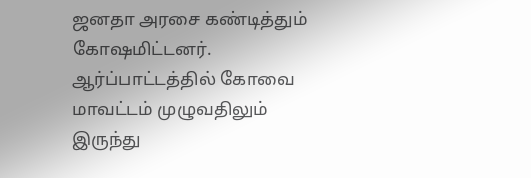ஜனதா அரசை கண்டித்தும் கோஷமிட்டனர். ஆர்ப்பாட்டத்தில் கோவை மாவட்டம் முழுவதிலும் இருந்து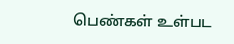பெண்கள் உள்பட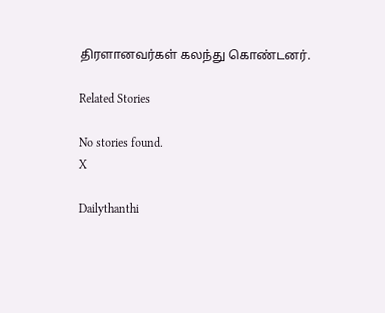திரளானவர்கள் கலந்து கொண்டனர்.

Related Stories

No stories found.
X

Dailythanthi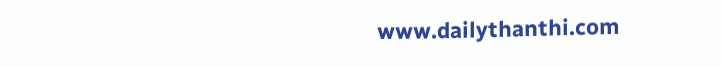www.dailythanthi.com